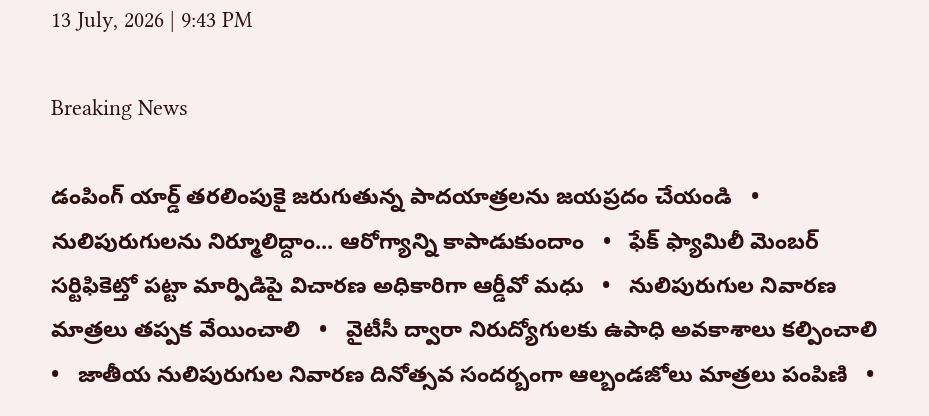13 July, 2026 | 9:43 PM

Breaking News

డంపింగ్ యార్డ్ తరలింపుకై జరుగుతున్న పాదయాత్రలను జయప్రదం చేయండి   •   నులిపురుగులను నిర్మూలిద్దాం... ఆరోగ్యాన్ని కాపాడుకుందాం   •   ఫేక్ ఫ్యామిలీ మెంబర్ సర్టిఫికెట్తో పట్టా మార్పిడిపై విచారణ అధికారిగా ఆర్డీవో మధు   •   నులిపురుగుల నివారణ మాత్రలు తప్పక వేయించాలి   •   వైటీసీ ద్వారా నిరుద్యోగులకు ఉపాధి అవకాశాలు కల్పించాలి   •   జాతీయ నులిపురుగుల నివారణ దినోత్సవ సందర్బంగా ఆల్బండజోలు మాత్రలు పంపిణి   •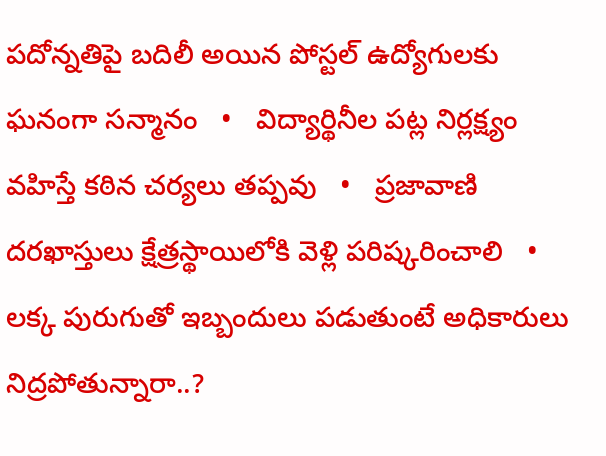పదోన్నతిపై బదిలీ అయిన పోస్టల్ ఉద్యోగులకు ఘనంగా సన్మానం   •   విద్యార్థినీల పట్ల నిర్లక్ష్యం వహిస్తే కఠిన చర్యలు తప్పవు   •   ప్రజావాణి దరఖాస్తులు క్షేత్రస్థాయిలోకి వెళ్లి పరిష్కరించాలి   •   లక్క పురుగుతో ఇబ్బందులు పడుతుంటే అధికారులు నిద్రపోతున్నారా..?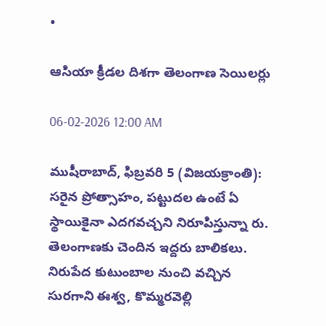•

ఆసియా క్రీడల దిశగా తెలంగాణ సెయిలర్లు

06-02-2026 12:00 AM

ముషీరాబాద్, ఫిబ్రవరి 5 (విజయక్రాంతి): సరైన ప్రోత్సాహం, పట్టుదల ఉంటే ఏ స్థాయికైనా ఎదగవచ్చని నిరూపిస్తున్నా రు. తెలంగాణకు చెందిన ఇద్దరు బాలికలు. నిరుపేద కుటుంబాల నుంచి వచ్చిన సురగాని ఈశ్వ, కొమ్మరవెల్లి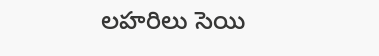లహరిలు సెయి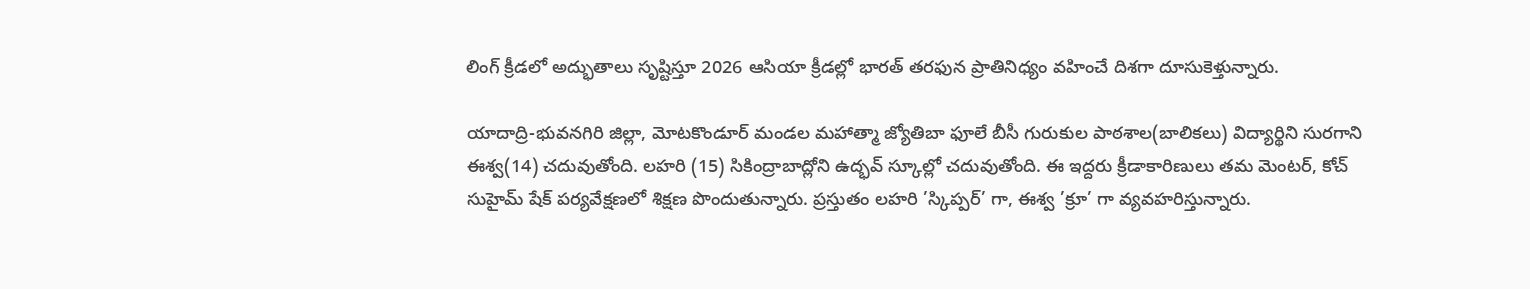లింగ్ క్రీడలో అద్భుతాలు సృష్టిస్తూ 2026 ఆసియా క్రీడల్లో భారత్ తరఫున ప్రాతినిధ్యం వహించే దిశగా దూసుకెళ్తున్నారు.

యాదాద్రి-భువనగిరి జిల్లా, మోటకొండూర్ మండల మహాత్మా జ్యోతిబా ఫూలే బీసీ గురుకుల పాఠశాల(బాలికలు) విద్యార్థిని సురగాని ఈశ్వ(14) చదువుతోంది. లహరి (15) సికింద్రాబాద్లోని ఉద్భవ్ స్కూల్లో చదువుతోంది. ఈ ఇద్దరు క్రీడాకారిణులు తమ మెంటర్, కోచ్ సుహైమ్ షేక్ పర్యవేక్షణలో శిక్షణ పొందుతున్నారు. ప్రస్తుతం లహరి ’స్కిప్పర్’ గా, ఈశ్వ ’క్రూ’ గా వ్యవహరిస్తున్నారు.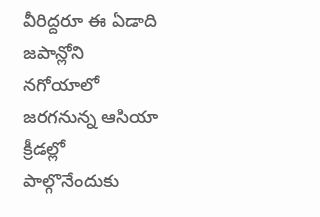వీరిద్దరూ ఈ ఏడాది జపాన్లోని నగోయాలో జరగనున్న ఆసియా క్రీడల్లో పాల్గొనేందుకు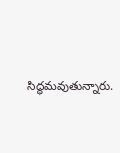సిద్ధమవుతున్నారు.